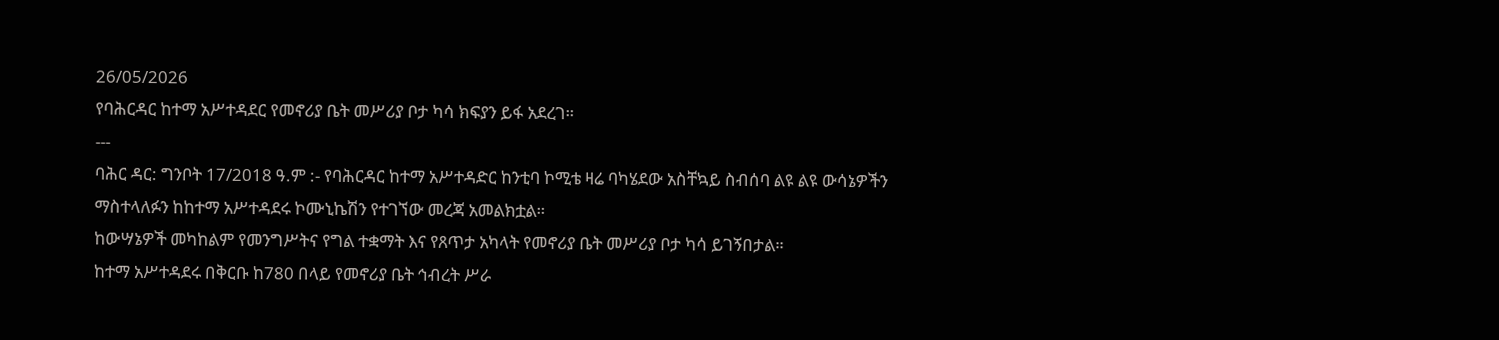26/05/2026
የባሕርዳር ከተማ አሥተዳደር የመኖሪያ ቤት መሥሪያ ቦታ ካሳ ክፍያን ይፋ አደረገ።
---
ባሕር ዳር: ግንቦት 17/2018 ዓ.ም :- የባሕርዳር ከተማ አሥተዳድር ከንቲባ ኮሚቴ ዛሬ ባካሄደው አስቸኳይ ስብሰባ ልዩ ልዩ ውሳኔዎችን ማስተላለፉን ከከተማ አሥተዳደሩ ኮሙኒኬሽን የተገኘው መረጃ አመልክቷል።
ከውሣኔዎች መካከልም የመንግሥትና የግል ተቋማት እና የጸጥታ አካላት የመኖሪያ ቤት መሥሪያ ቦታ ካሳ ይገኝበታል።
ከተማ አሥተዳደሩ በቅርቡ ከ780 በላይ የመኖሪያ ቤት ኅብረት ሥራ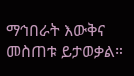ማኅበራት እውቅና መስጠቱ ይታወቃል።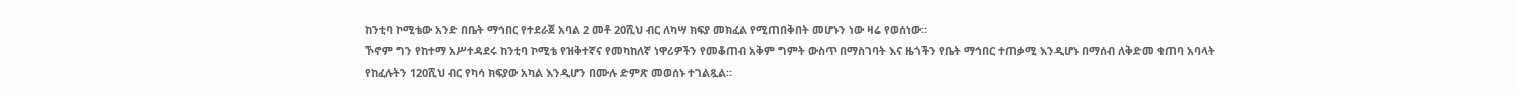ከንቲባ ኮሚቴው አንድ በቤት ማኅበር የተደራጀ አባል 2 መቶ 20ሺህ ብር ለካሣ ክፍያ መክፈል የሚጠበቅበት መሆኑን ነው ዛሬ የወሰነው።
ኾኖም ግን የከተማ አሥተዳደሩ ከንቲባ ኮሚቴ የዝቅተኛና የመካከለኛ ነዋሪዎችን የመቆጠብ አቅም ግምት ውስጥ በማስገባት እና ዜጎችን የቤት ማኅበር ተጠቃሚ እንዲሆኑ በማሰብ ለቅድመ ቁጠባ አባላት የከፈሉትን 120ሺህ ብር የካሳ ክፍያው አካል እንዲሆን በሙሉ ድምጽ መወሰኑ ተገልጿል።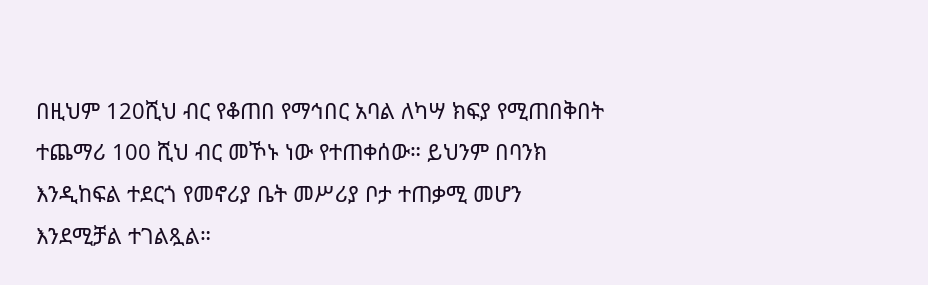በዚህም 120ሺህ ብር የቆጠበ የማኅበር አባል ለካሣ ክፍያ የሚጠበቅበት ተጨማሪ 100 ሺህ ብር መኾኑ ነው የተጠቀሰው። ይህንም በባንክ እንዲከፍል ተደርጎ የመኖሪያ ቤት መሥሪያ ቦታ ተጠቃሚ መሆን እንደሚቻል ተገልጿል።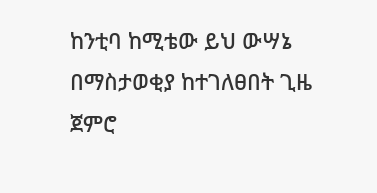ከንቲባ ከሚቴው ይህ ውሣኔ በማስታወቂያ ከተገለፀበት ጊዜ ጀምሮ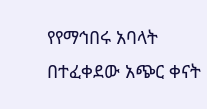የየማኅበሩ አባላት በተፈቀደው አጭር ቀናት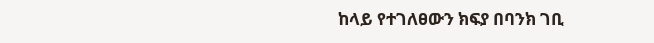ከላይ የተገለፀውን ክፍያ በባንክ ገቢ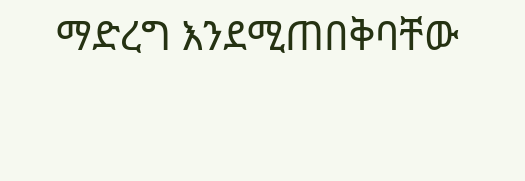ማድረግ እንደሚጠበቅባቸው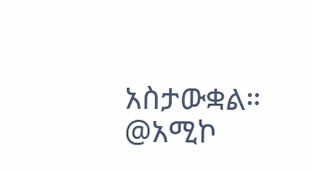አስታውቋል።
@አሚኮ